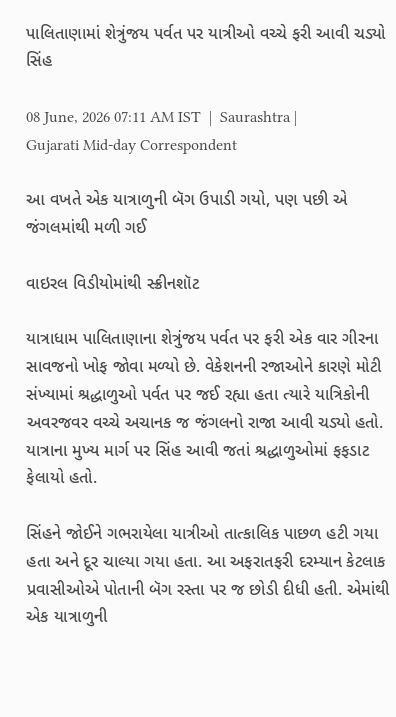પાલિતાણામાં શેત્રુંજય પર્વત પર યાત્રીઓ વચ્ચે ફરી આવી ચડ્યો સિંહ

08 June, 2026 07:11 AM IST  |  Saurashtra | Gujarati Mid-day Correspondent

આ વખતે એક યાત્રાળુની બૅગ ઉપાડી ગયો, પણ પછી એ જંગલમાંથી મળી ગઈ

વાઇરલ વિડીયોમાંથી સ્ક્રીનશૉટ

યાત્રાધામ પાલિતાણાના શેત્રુંજય પર્વત પર ફરી એક વાર ગીરના સાવજનો ખોફ જોવા મળ્યો છે. વેકેશનની રજાઓને કારણે મોટી સંખ્યામાં શ્રદ્ધાળુઓ પર્વત પર જઈ રહ્યા હતા ત્યારે યાત્રિકોની અવરજવર વચ્ચે અચાનક જ જંગલનો રાજા આવી ચડ્યો હતો. યાત્રાના મુખ્ય માર્ગ પર સિંહ આવી જતાં શ્રદ્ધાળુઓમાં ફફડાટ ફેલાયો હતો.

સિંહને જોઈને ગભરાયેલા યાત્રીઓ તાત્કાલિક પાછળ હટી ગયા હતા અને દૂર ચાલ્યા ગયા હતા. આ અફરાતફરી દરમ્યાન કેટલાક પ્રવાસીઓએ પોતાની બૅગ રસ્તા પર જ છોડી દીધી હતી. એમાંથી એક યાત્રાળુની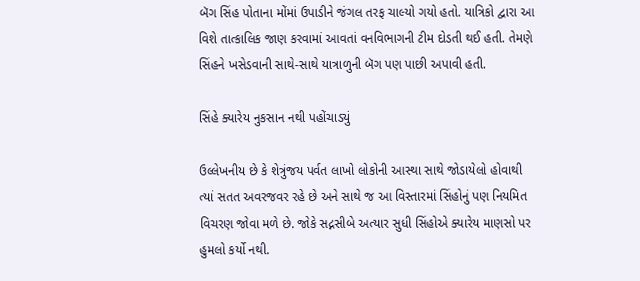બૅગ સિંહ પોતાના મોંમાં ઉપાડીને જંગલ તરફ ચાલ્યો ગયો હતો. યાત્રિકો દ્વારા આ વિશે તાત્કાલિક જાણ કરવામાં આવતાં વનવિભાગની ટીમ દોડતી થઈ હતી. તેમણે સિંહને ખસેડવાની સાથે-સાથે યાત્રાળુની બૅગ પણ પાછી અપાવી હતી.

સિંહે ક્યારેય નુકસાન નથી પહોંચાડ્યું

ઉલ્લેખનીય છે કે શેત્રુંજય પર્વત લાખો લોકોની આસ્થા સાથે જોડાયેલો હોવાથી ત્યાં સતત અવરજવર રહે છે અને સાથે જ આ વિસ્તારમાં સિંહોનું પણ નિયમિત વિચરણ જોવા મળે છે. જોકે સદ્નસીબે અત્યાર સુધી સિંહોએ ક્યારેય માણસો પર હુમલો કર્યો નથી.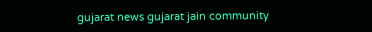gujarat news gujarat jain community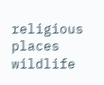religious places wildlife